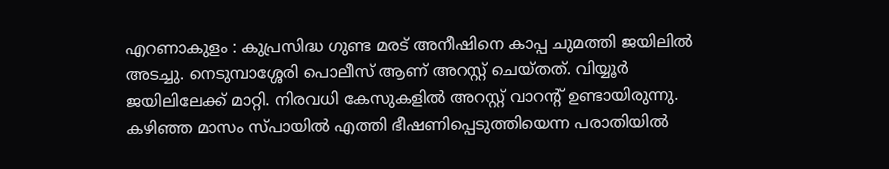എറണാകുളം : കുപ്രസിദ്ധ ഗുണ്ട മരട് അനീഷിനെ കാപ്പ ചുമത്തി ജയിലിൽ അടച്ചു. നെടുമ്പാശ്ശേരി പൊലീസ് ആണ് അറസ്റ്റ് ചെയ്തത്. വിയ്യൂർ ജയിലിലേക്ക് മാറ്റി. നിരവധി കേസുകളിൽ അറസ്റ്റ് വാറൻ്റ് ഉണ്ടായിരുന്നു.
കഴിഞ്ഞ മാസം സ്പായിൽ എത്തി ഭീഷണിപ്പെടുത്തിയെന്ന പരാതിയിൽ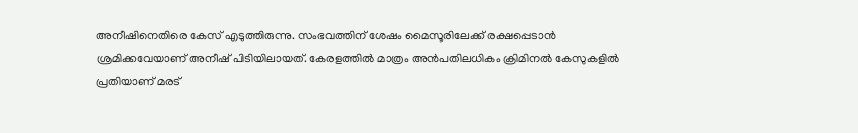അനീഷിനെതിരെ കേസ് എടുത്തിരുന്നു. സംഭവത്തിന് ശേഷം മൈസൂരിലേക്ക് രക്ഷപ്പെടാൻ ശ്രമിക്കവേയാണ് അനീഷ് പിടിയിലായത്. കേരളത്തിൽ മാത്രം അൻപതിലധികം ക്രിമിനൽ കേസുകളിൽ പ്രതിയാണ് മരട്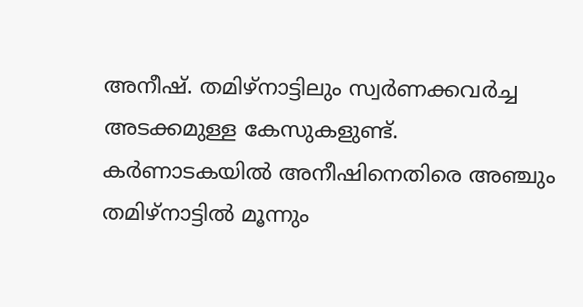അനീഷ്. തമിഴ്നാട്ടിലും സ്വർണക്കവർച്ച അടക്കമുള്ള കേസുകളുണ്ട്.
കർണാടകയിൽ അനീഷിനെതിരെ അഞ്ചും തമിഴ്നാട്ടിൽ മൂന്നും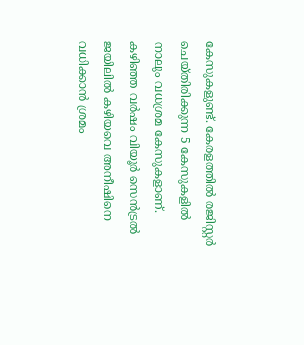കേസുകളുണ്ട്. കേരളത്തിൽ രജിസ്റ്റർ ചെയ്തിരിക്കുന്ന 5 കേസുകളിൽ നാലും വധശ്രമ കേസുകളാണ്. കഴിഞ്ഞ വർഷം വിയൂർ സെൻട്രൽ ജയിലിൽ കഴിയവെ അനീഷിനെ വധിക്കാൻ ശ്രമം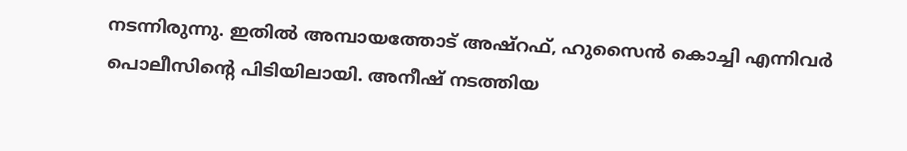നടന്നിരുന്നു. ഇതിൽ അമ്പായത്തോട് അഷ്റഫ്, ഹുസൈൻ കൊച്ചി എന്നിവർ പൊലീസിന്റെ പിടിയിലായി. അനീഷ് നടത്തിയ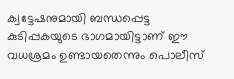ക്വട്ടേഷനുമായി ബന്ധപ്പെട്ട കുടിപ്പകയുടെ ഭാഗമായിട്ടാണ് ഈ വധശ്രമം ഉണ്ടായതെന്നും പൊലീസ്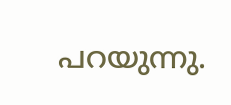പറയുന്നു.